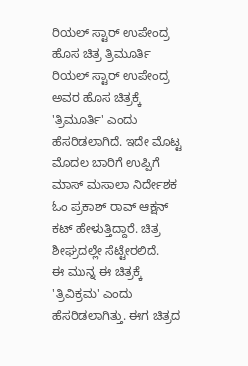ರಿಯಲ್ ಸ್ಟಾರ್ ಉಪೇಂದ್ರ ಹೊಸ ಚಿತ್ರ ತ್ರಿಮೂರ್ತಿ
ರಿಯಲ್ ಸ್ಟಾರ್ ಉಪೇಂದ್ರ ಅವರ ಹೊಸ ಚಿತ್ರಕ್ಕೆ 'ತ್ರಿಮೂರ್ತಿ' ಎಂದು ಹೆಸರಿಡಲಾಗಿದೆ. ಇದೇ ಮೊಟ್ಟ ಮೊದಲ ಬಾರಿಗೆ ಉಪ್ಪಿಗೆ ಮಾಸ್ ಮಸಾಲಾ ನಿರ್ದೇಶಕ ಓಂ ಪ್ರಕಾಶ್ ರಾವ್ ಆಕ್ಷನ್ ಕಟ್ ಹೇಳುತ್ತಿದ್ದಾರೆ. ಚಿತ್ರ ಶೀಘ್ರದಲ್ಲೇ ಸೆಟ್ಟೇರಲಿದೆ.
ಈ ಮುನ್ನ ಈ ಚಿತ್ರಕ್ಕೆ 'ತ್ರಿವಿಕ್ರಮ' ಎಂದು ಹೆಸರಿಡಲಾಗಿತ್ತು. ಈಗ ಚಿತ್ರದ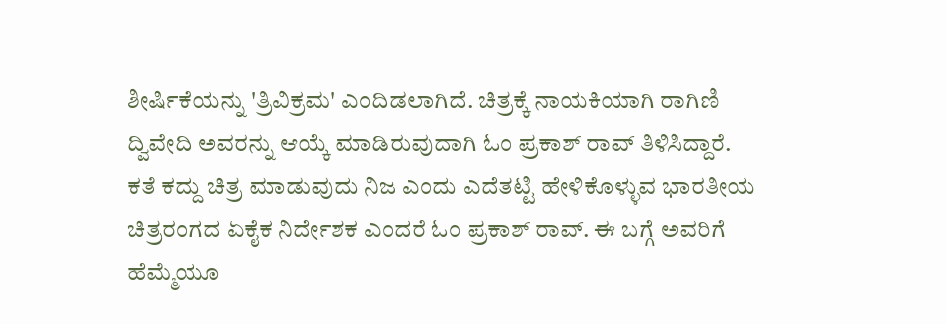ಶೀರ್ಷಿಕೆಯನ್ನು 'ತ್ರಿವಿಕ್ರಮ' ಎಂದಿಡಲಾಗಿದೆ. ಚಿತ್ರಕ್ಕೆ ನಾಯಕಿಯಾಗಿ ರಾಗಿಣಿ ದ್ವಿವೇದಿ ಅವರನ್ನು ಆಯ್ಕೆ ಮಾಡಿರುವುದಾಗಿ ಓಂ ಪ್ರಕಾಶ್ ರಾವ್ ತಿಳಿಸಿದ್ದಾರೆ.
ಕತೆ ಕದ್ದು ಚಿತ್ರ ಮಾಡುವುದು ನಿಜ ಎಂದು ಎದೆತಟ್ಟಿ ಹೇಳಿಕೊಳ್ಳುವ ಭಾರತೀಯ ಚಿತ್ರರಂಗದ ಏಕೈಕ ನಿರ್ದೇಶಕ ಎಂದರೆ ಓಂ ಪ್ರಕಾಶ್ ರಾವ್. ಈ ಬಗ್ಗೆ ಅವರಿಗೆ ಹೆಮ್ಮೆಯೂ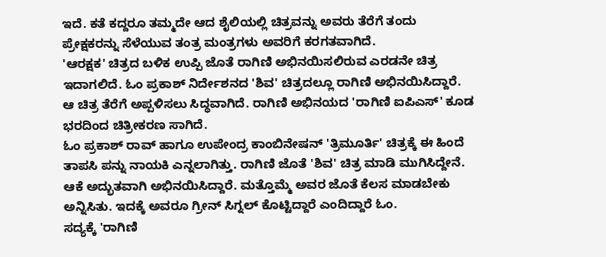ಇದೆ. ಕತೆ ಕದ್ದರೂ ತಮ್ಮದೇ ಆದ ಶೈಲಿಯಲ್ಲಿ ಚಿತ್ರವನ್ನು ಅವರು ತೆರೆಗೆ ತಂದು ಪ್ರೇಕ್ಷಕರನ್ನು ಸೆಳೆಯುವ ತಂತ್ರ ಮಂತ್ರಗಳು ಅವರಿಗೆ ಕರಗತವಾಗಿದೆ.
'ಆರಕ್ಷಕ' ಚಿತ್ರದ ಬಳಿಕ ಉಪ್ಪಿ ಜೊತೆ ರಾಗಿಣಿ ಅಭಿನಯಿಸಲಿರುವ ಎರಡನೇ ಚಿತ್ರ ಇದಾಗಲಿದೆ. ಓಂ ಪ್ರಕಾಶ್ ನಿರ್ದೇಶನದ 'ಶಿವ' ಚಿತ್ರದಲ್ಲೂ ರಾಗಿಣಿ ಅಭಿನಯಿಸಿದ್ದಾರೆ. ಆ ಚಿತ್ರ ತೆರೆಗೆ ಅಪ್ಪಳಿಸಲು ಸಿದ್ಧವಾಗಿದೆ. ರಾಗಿಣಿ ಅಭಿನಯದ 'ರಾಗಿಣಿ ಐಪಿಎಸ್' ಕೂಡ ಭರದಿಂದ ಚಿತ್ರೀಕರಣ ಸಾಗಿದೆ.
ಓಂ ಪ್ರಕಾಶ್ ರಾವ್ ಹಾಗೂ ಉಪೇಂದ್ರ ಕಾಂಬಿನೇಷನ್ 'ತ್ರಿಮೂರ್ತಿ' ಚಿತ್ರಕ್ಕೆ ಈ ಹಿಂದೆ ತಾಪಸಿ ಪನ್ನು ನಾಯಕಿ ಎನ್ನಲಾಗಿತ್ತು. ರಾಗಿಣಿ ಜೊತೆ 'ಶಿವ' ಚಿತ್ರ ಮಾಡಿ ಮುಗಿಸಿದ್ದೇನೆ. ಆಕೆ ಅದ್ಭುತವಾಗಿ ಅಭಿನಯಿಸಿದ್ದಾರೆ. ಮತ್ತೊಮ್ಮೆ ಅವರ ಜೊತೆ ಕೆಲಸ ಮಾಡಬೇಕು ಅನ್ನಿಸಿತು. ಇದಕ್ಕೆ ಅವರೂ ಗ್ರೀನ್ ಸಿಗ್ನಲ್ ಕೊಟ್ಟಿದ್ದಾರೆ ಎಂದಿದ್ದಾರೆ ಓಂ.
ಸದ್ಯಕ್ಕೆ 'ರಾಗಿಣಿ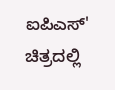ಐಪಿಎಸ್' ಚಿತ್ರದಲ್ಲಿ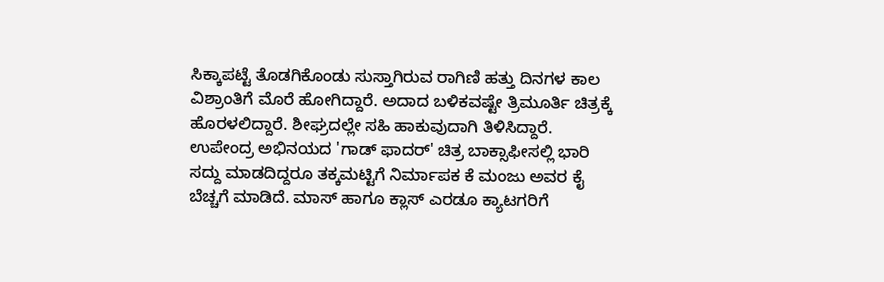ಸಿಕ್ಕಾಪಟ್ಟೆ ತೊಡಗಿಕೊಂಡು ಸುಸ್ತಾಗಿರುವ ರಾಗಿಣಿ ಹತ್ತು ದಿನಗಳ ಕಾಲ ವಿಶ್ರಾಂತಿಗೆ ಮೊರೆ ಹೋಗಿದ್ದಾರೆ. ಅದಾದ ಬಳಿಕವಷ್ಟೇ ತ್ರಿಮೂರ್ತಿ ಚಿತ್ರಕ್ಕೆ ಹೊರಳಲಿದ್ದಾರೆ. ಶೀಘ್ರದಲ್ಲೇ ಸಹಿ ಹಾಕುವುದಾಗಿ ತಿಳಿಸಿದ್ದಾರೆ.
ಉಪೇಂದ್ರ ಅಭಿನಯದ 'ಗಾಡ್ ಫಾದರ್' ಚಿತ್ರ ಬಾಕ್ಸಾಫೀಸಲ್ಲಿ ಭಾರಿ ಸದ್ದು ಮಾಡದಿದ್ದರೂ ತಕ್ಕಮಟ್ಟಿಗೆ ನಿರ್ಮಾಪಕ ಕೆ ಮಂಜು ಅವರ ಕೈ ಬೆಚ್ಚಗೆ ಮಾಡಿದೆ. ಮಾಸ್ ಹಾಗೂ ಕ್ಲಾಸ್ ಎರಡೂ ಕ್ಯಾಟಗರಿಗೆ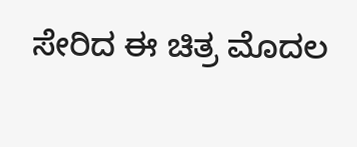ಸೇರಿದ ಈ ಚಿತ್ರ ಮೊದಲ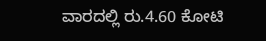ವಾರದಲ್ಲಿ ರು.4.60 ಕೋಟಿ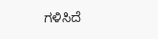ಗಳಿಸಿದೆ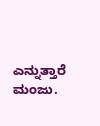ಎನ್ನುತ್ತಾರೆ ಮಂಜು.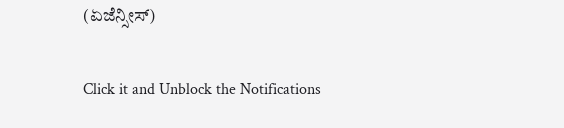(ಏಜೆನ್ಸೀಸ್)


Click it and Unblock the Notifications